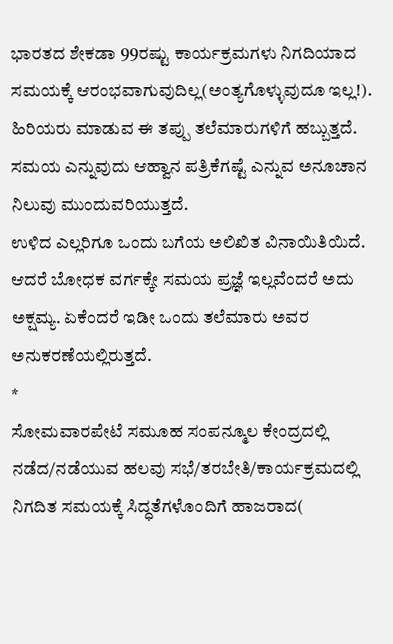ಭಾರತದ ಶೇಕಡಾ 99ರಷ್ಟು ಕಾರ್ಯಕ್ರಮಗಳು ನಿಗದಿಯಾದ ಸಮಯಕ್ಕೆ ಆರಂಭವಾಗುವುದಿಲ್ಲ(ಅಂತ್ಯಗೊಳ್ಳುವುದೂ ಇಲ್ಲ!). ಹಿರಿಯರು ಮಾಡುವ ಈ ತಪ್ಪು ತಲೆಮಾರುಗಳಿಗೆ ಹಬ್ಬುತ್ತದೆ. ಸಮಯ ಎನ್ನುವುದು ಆಹ್ವಾನ ಪತ್ರಿಕೆಗಷ್ಟೆ ಎನ್ನುವ ಅನೂಚಾನ ನಿಲುವು ಮುಂದುವರಿಯುತ್ತದೆ.
ಉಳಿದ ಎಲ್ಲರಿಗೂ ಒಂದು ಬಗೆಯ ಅಲಿಖಿತ ವಿನಾಯಿತಿಯಿದೆ. ಆದರೆ ಬೋಧಕ ವರ್ಗಕ್ಕೇ ಸಮಯ ಪ್ರಜ್ಞೆ ಇಲ್ಲವೆಂದರೆ ಅದು ಅಕ್ಷಮ್ಯ. ಏಕೆಂದರೆ ಇಡೀ ಒಂದು ತಲೆಮಾರು ಅವರ ಅನುಕರಣೆಯಲ್ಲಿರುತ್ತದೆ.
*
ಸೋಮವಾರಪೇಟೆ ಸಮೂಹ ಸಂಪನ್ಮೂಲ ಕೇಂದ್ರದಲ್ಲಿ ನಡೆದ/ನಡೆಯುವ ಹಲವು ಸಭೆ/ತರಬೇತಿ/ಕಾರ್ಯಕ್ರಮದಲ್ಲಿ ನಿಗದಿತ ಸಮಯಕ್ಕೆ ಸಿದ್ಧತೆಗಳೊಂದಿಗೆ ಹಾಜರಾದ(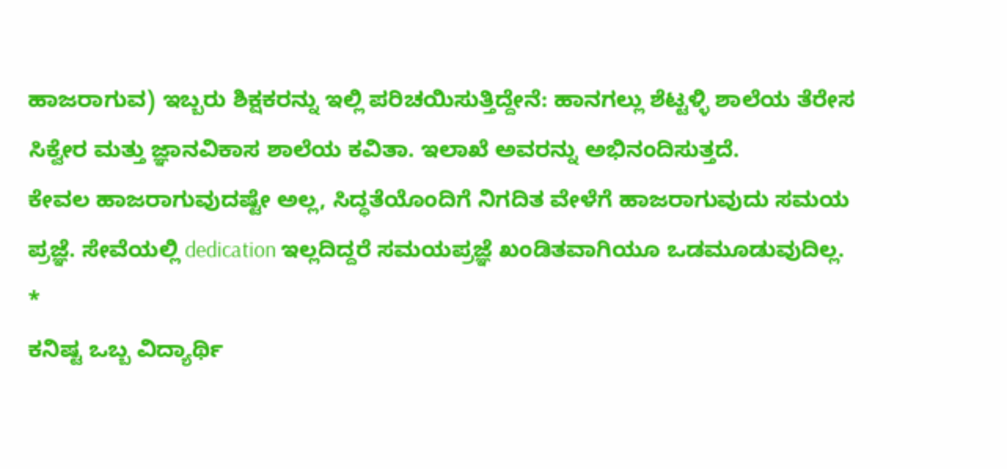ಹಾಜರಾಗುವ) ಇಬ್ಬರು ಶಿಕ್ಷಕರನ್ನು ಇಲ್ಲಿ ಪರಿಚಯಿಸುತ್ತಿದ್ದೇನೆ: ಹಾನಗಲ್ಲು ಶೆಟ್ಟಳ್ಳಿ ಶಾಲೆಯ ತೆರೇಸ ಸಿಕ್ವೇರ ಮತ್ತು ಜ್ಞಾನವಿಕಾಸ ಶಾಲೆಯ ಕವಿತಾ. ಇಲಾಖೆ ಅವರನ್ನು ಅಭಿನಂದಿಸುತ್ತದೆ.
ಕೇವಲ ಹಾಜರಾಗುವುದಷ್ಟೇ ಅಲ್ಲ, ಸಿದ್ಧತೆಯೊಂದಿಗೆ ನಿಗದಿತ ವೇಳೆಗೆ ಹಾಜರಾಗುವುದು ಸಮಯ ಪ್ರಜ್ಞೆ. ಸೇವೆಯಲ್ಲಿ dedication ಇಲ್ಲದಿದ್ದರೆ ಸಮಯಪ್ರಜ್ಞೆ ಖಂಡಿತವಾಗಿಯೂ ಒಡಮೂಡುವುದಿಲ್ಲ.
*
ಕನಿಷ್ಟ ಒಬ್ಬ ವಿದ್ಯಾರ್ಥಿ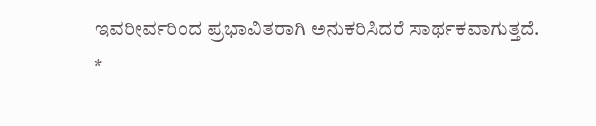ಇವರೀರ್ವರಿಂದ ಪ್ರಭಾವಿತರಾಗಿ ಅನುಕರಿಸಿದರೆ ಸಾರ್ಥಕವಾಗುತ್ತದೆ.
*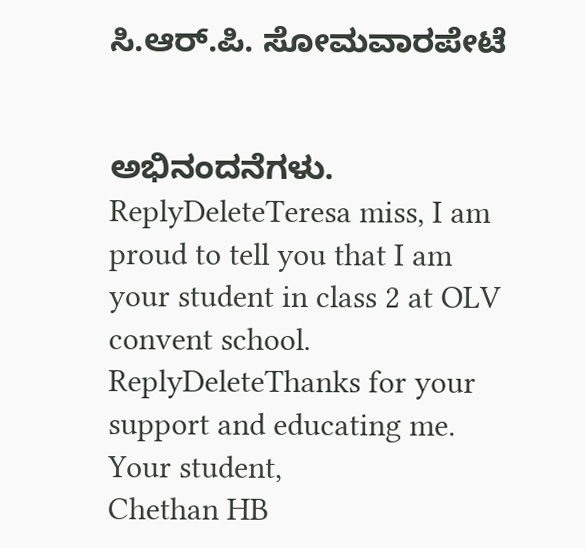ಸಿ.ಆರ್.ಪಿ. ಸೋಮವಾರಪೇಟೆ


ಅಭಿನಂದನೆಗಳು.
ReplyDeleteTeresa miss, I am proud to tell you that I am your student in class 2 at OLV convent school.
ReplyDeleteThanks for your support and educating me.
Your student,
Chethan HB